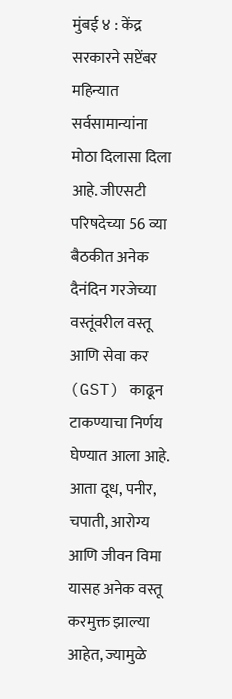मुंबई ४ : केंद्र सरकारने सप्टेंबर महिन्यात सर्वसामान्यांना मोठा दिलासा दिला आहे. जीएसटी परिषदेच्या 56 व्या बैठकीत अनेक दैनंदिन गरजेच्या वस्तूंवरील वस्तू आणि सेवा कर (GST) काढून टाकण्याचा निर्णय घेण्यात आला आहे. आता दूध, पनीर, चपाती, आरोग्य आणि जीवन विमा यासह अनेक वस्तू करमुक्त झाल्या आहेत, ज्यामुळे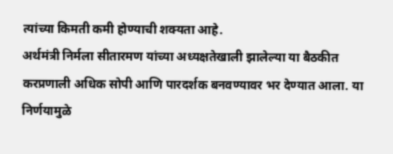त्यांच्या किमती कमी होण्याची शक्यता आहे.
अर्थमंत्री निर्मला सीतारमण यांच्या अध्यक्षतेखाली झालेल्या या बैठकीत करप्रणाली अधिक सोपी आणि पारदर्शक बनवण्यावर भर देण्यात आला. या निर्णयामुळे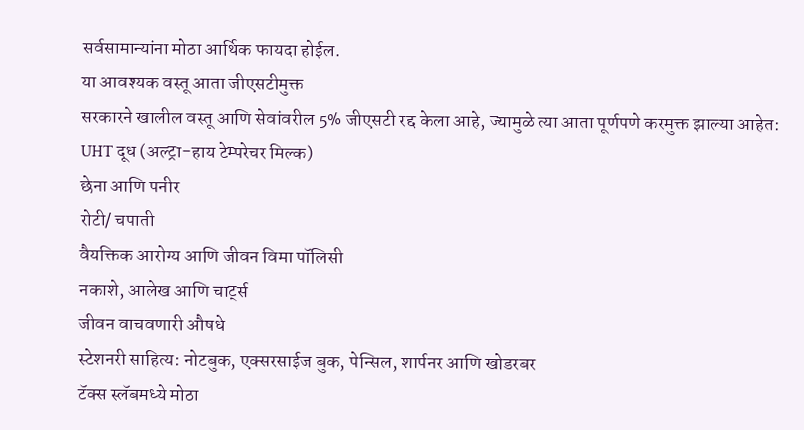सर्वसामान्यांना मोठा आर्थिक फायदा होईल.
या आवश्यक वस्तू आता जीएसटीमुक्त
सरकारने खालील वस्तू आणि सेवांवरील 5% जीएसटी रद्द केला आहे, ज्यामुळे त्या आता पूर्णपणे करमुक्त झाल्या आहेत:
UHT दूध (अल्ट्रा-हाय टेम्परेचर मिल्क)
छेना आणि पनीर
रोटी/ चपाती
वैयक्तिक आरोग्य आणि जीवन विमा पॉलिसी
नकाशे, आलेख आणि चार्ट्स
जीवन वाचवणारी औषधे
स्टेशनरी साहित्य: नोटबुक, एक्सरसाईज बुक, पेन्सिल, शार्पनर आणि खोडरबर
टॅक्स स्लॅबमध्ये मोठा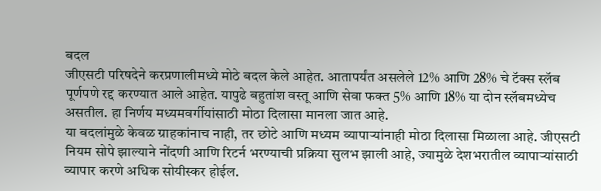बदल
जीएसटी परिषदेने करप्रणालीमध्ये मोठे बदल केले आहेत. आतापर्यंत असलेले 12% आणि 28% चे टॅक्स स्लॅब पूर्णपणे रद्द करण्यात आले आहेत. यापुढे बहुतांश वस्तू आणि सेवा फक्त 5% आणि 18% या दोन स्लॅबमध्येच असतील. हा निर्णय मध्यमवर्गीयांसाठी मोठा दिलासा मानला जात आहे.
या बदलांमुळे केवळ ग्राहकांनाच नाही, तर छोटे आणि मध्यम व्यापाऱ्यांनाही मोठा दिलासा मिळाला आहे. जीएसटी नियम सोपे झाल्याने नोंदणी आणि रिटर्न भरण्याची प्रक्रिया सुलभ झाली आहे, ज्यामुळे देशभरातील व्यापाऱ्यांसाठी व्यापार करणे अधिक सोयीस्कर होईल.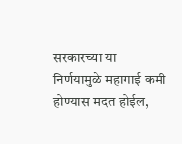सरकारच्या या निर्णयामुळे महागाई कमी होण्यास मदत होईल,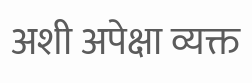अशी अपेक्षा व्यक्त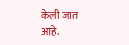केली जात आहे.